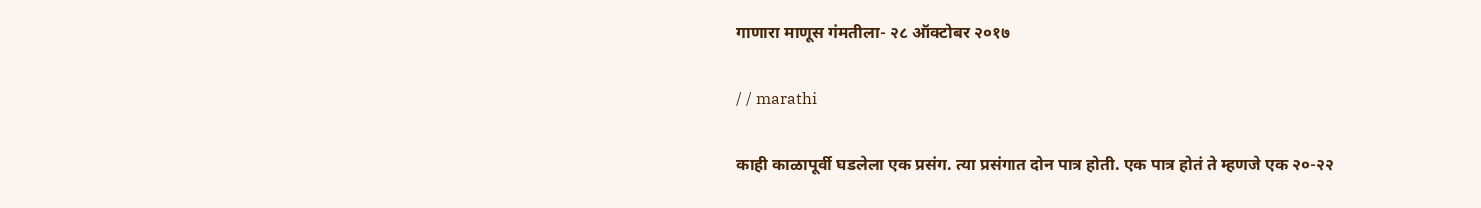गाणारा माणूस गंमतीला- २८ ऑक्टोबर २०१७

/ / marathi

काही काळापूर्वी घडलेला एक प्रसंग. त्या प्रसंगात दोन पात्र होती. एक पात्र होतं ते म्हणजे एक २०-२२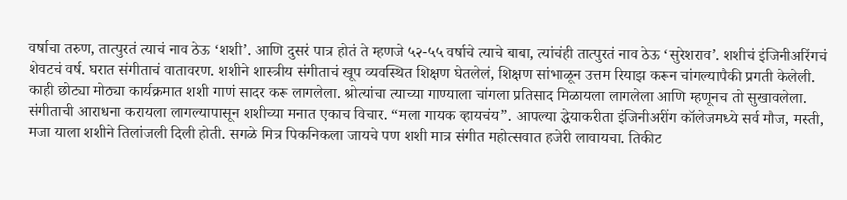वर्षाचा तरुण, तात्पुरतं त्याचं नाव ठेऊ ‘शशी’. आणि दुसरं पात्र होतं ते म्हणजे ५२-५५ वर्षाचे त्याचे बाबा, त्यांचंही तात्पुरतं नाव ठेऊ ‘सुरेशराव’. शशीचं इंजिनीअरिंगचं शेवटचं वर्ष. घरात संगीताचं वातावरण. शशीने शास्त्रीय संगीताचं खूप व्यवस्थित शिक्षण घेतलेलं, शिक्षण सांभाळून उत्तम रियाझ करून चांगल्यापैकी प्रगती केलेली. काही छोट्या मोठ्या कार्यक्रमात शशी गाणं सादर करू लागलेला. श्रोत्यांचा त्याच्या गाण्याला चांगला प्रतिसाद मिळायला लागलेला आणि म्हणूनच तो सुखावलेला. संगीताची आराधना करायला लागल्यापासून शशीच्या मनात एकाच विचार. “मला गायक व्हायचंय”. आपल्या द्धेयाकरीता इंजिनीअरींग कॉलेजमध्ये सर्व मौज, मस्ती, मजा याला शशीने तिलांजली दिली होती. सगळे मित्र पिकनिकला जायचे पण शशी मात्र संगीत महोत्सवात हजेरी लावायचा. तिकीट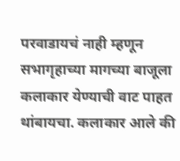परवाडायचं नाही म्हणून सभागृहाच्या मागच्या बाजूला कलाकार येण्याची वाट पाहत थांबायचा. कलाकार आले की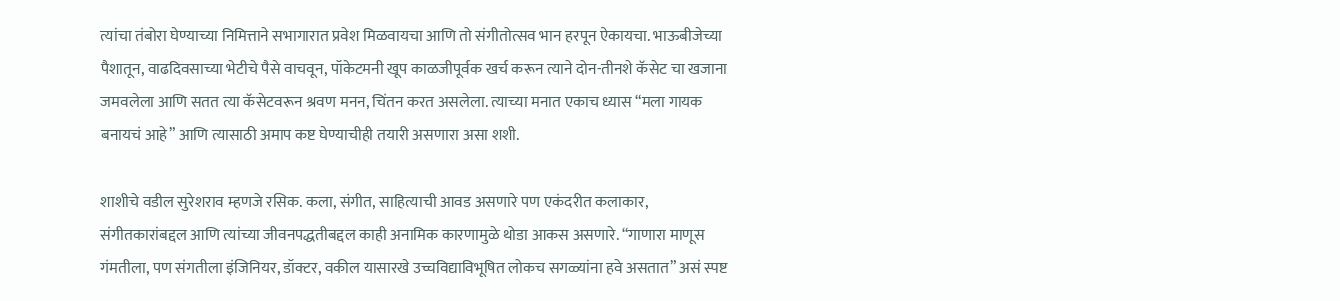त्यांचा तंबोरा घेण्याच्या निमित्ताने सभागारात प्रवेश मिळवायचा आणि तो संगीतोत्सव भान हरपून ऐकायचा. भाऊबीजेच्या पैशातून, वाढदिवसाच्या भेटीचे पैसे वाचवून, पॉकेटमनी खूप काळजीपूर्वक खर्च करून त्याने दोन-तीनशे कॅसेट चा खजाना जमवलेला आणि सतत त्या कॅसेटवरून श्रवण मनन, चिंतन करत असलेला. त्याच्या मनात एकाच ध्यास “मला गायक बनायचं आहे” आणि त्यासाठी अमाप कष्ट घेण्याचीही तयारी असणारा असा शशी.

शाशीचे वडील सुरेशराव म्हणजे रसिक. कला, संगीत, साहित्याची आवड असणारे पण एकंदरीत कलाकार, संगीतकारांबद्दल आणि त्यांच्या जीवनपद्धतीबद्दल काही अनामिक कारणामुळे थोडा आकस असणारे. “गाणारा माणूस गंमतीला, पण संगतीला इंजिनियर, डॉक्टर, वकील यासारखे उच्चविद्याविभूषित लोकच सगळ्यांना हवे असतात” असं स्पष्ट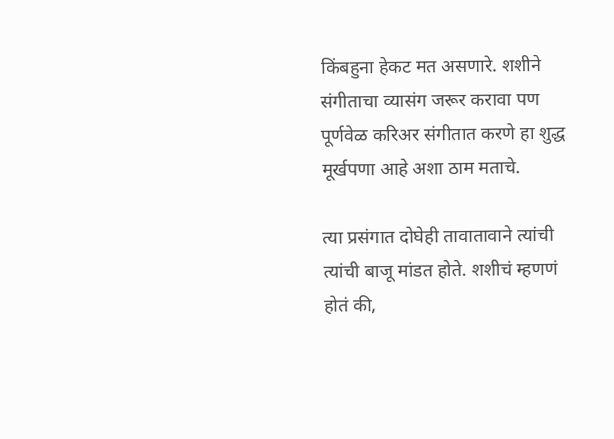किंबहुना हेकट मत असणारे. शशीने संगीताचा व्यासंग जरूर करावा पण पूर्णवेळ करिअर संगीतात करणे हा शुद्ध मूर्खपणा आहे अशा ठाम मताचे.

त्या प्रसंगात दोघेही तावातावाने त्यांची त्यांची बाजू मांडत होते. शशीचं म्हणणं होतं की,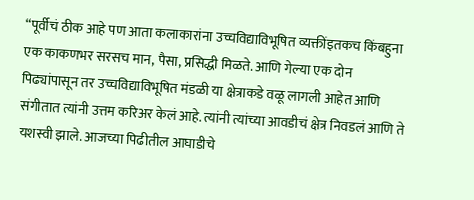“पूर्वीचं ठीक आहे पण आता कलाकारांना उच्चविद्याविभूषित व्यक्तींइतकच किंबहुना एक काकणभर सरसच मान, पैसा, प्रसिद्धी मिळते. आणि गेल्या एक दोन पिढ्यांपासून तर उच्चविद्याविभूषित मंडळी या क्षेत्राकडे वळू लागली आहेत आणि संगीतात त्यांनी उत्तम करिअर केलं आहे. त्यांनी त्यांच्या आवडीचं क्षेत्र निवडलं आणि ते यशस्वी झाले. आजच्या पिढीतील आघाडीचे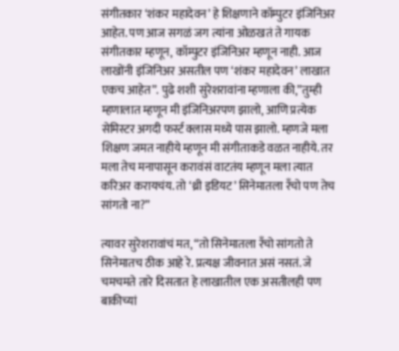संगीतकार ‘शंकर महादेवन’ हे शिक्षणाने कॉम्पुटर इंजिनिअर आहेत. पण आज सगळं जग त्यांना ओळखतं ते गायक संगीतकार म्हणून, कॉम्पुटर इंजिनिअर म्हणून नाही. आज लाखोंनी इंजिनिअर असतील पण ‘शंकर महादेवन’ लाखात एकच आहेत”. पुढे शशी सुरेशरावांना म्हणाला की,”तुम्ही म्हणालात म्हणून मी इंजिनिअरपण झालो, आणि प्रत्येक सेमिस्टर अगदी फर्स्ट क्लास मध्ये पास झालो. म्हणजे मला शिक्षण जमत नाहीये म्हणून मी संगीताकडे वळत नाहीये. तर मला तेच मनापासून करावंसं वाटतंय म्हणून मला त्यात करिअर करायचंय. तो ‘थ्री इडियट’ सिनेमातला रँचो पण तेच सांगतो ना?”

त्यावर सुरेशरावांचं मत, “तो सिनेमातला रँचो सांगतो ते सिनेमातच ठीक आहे रे. प्रत्यक्ष जीवनात असं नसतं. जे चमचमते तारे दिसतात हे लाखातील एक असतीलही पण बाकीच्यां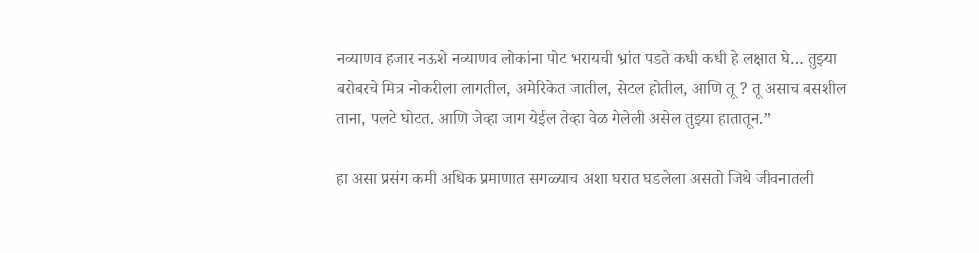नव्याणव हजार नऊशे नव्याणव लोकांना पोट भरायची भ्रांत पडते कधी कधी हे लक्षात घे… तुझ्या बरोबरचे मित्र नोकरीला लागतील, अमेरिकेत जातील, सेटल होतील, आणि तू ? तू असाच बसशील ताना, पलटे घोटत. आणि जेव्हा जाग येईल तेव्हा वेळ गेलेली असेल तुझ्या हातातून.”

हा असा प्रसंग कमी अधिक प्रमाणात सगळ्याच अशा घरात घडलेला असतो जिथे जीवनातली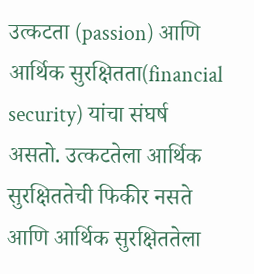उत्कटता (passion) आणि आर्थिक सुरक्षितता(financial security) यांचा संघर्ष असतो. उत्कटतेला आर्थिक सुरक्षिततेची फिकीर नसते आणि आर्थिक सुरक्षिततेला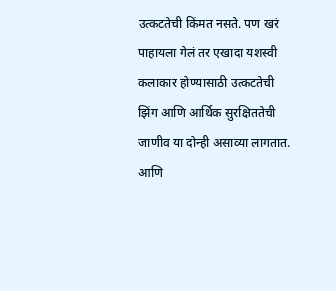उत्कटतेची किंमत नसते. पण खरं पाहायला गेलं तर एखादा यशस्वी कलाकार होण्यासाठी उत्कटतेची झिंग आणि आर्थिक सुरक्षिततेची जाणीव या दोन्ही असाव्या लागतात. आणि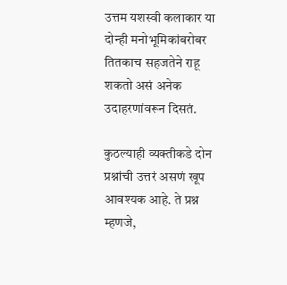उत्तम यशस्वी कलाकार या दोन्ही मनोभूमिकांबरोबर तितकाच सहजतेने राहू शकतो असं अनेक उदाहरणांवरून दिसतं.

कुठल्याही व्यक्तीकडे दोन प्रश्नांची उत्तरं असणं खूप आवश्यक आहे. ते प्रश्न म्हणजे,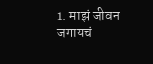1. माझं जीवन जगायचं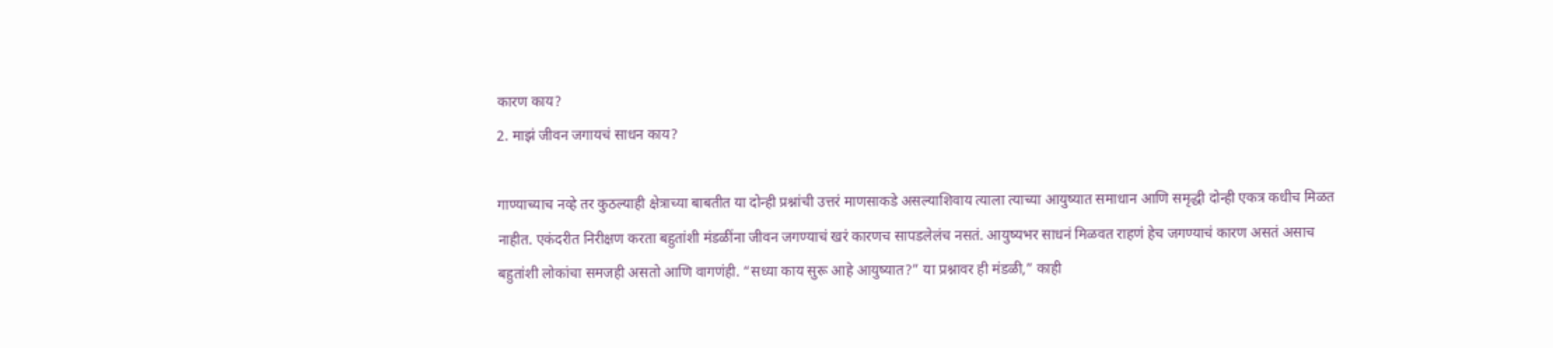कारण काय?
2. माझं जीवन जगायचं साधन काय?

गाण्याच्याच नव्हे तर कुठल्याही क्षेत्राच्या बाबतीत या दोन्ही प्रश्नांची उत्तरं माणसाकडे असल्याशिवाय त्याला त्याच्या आयुष्यात समाधान आणि समृद्धी दोन्ही एकत्र कधीच मिळत नाहीत. एकंदरीत निरीक्षण करता बहुतांशी मंडळींना जीवन जगण्याचं खरं कारणच सापडलेलंच नसतं. आयुष्यभर साधनं मिळवत राहणं हेच जगण्याचं कारण असतं असाच बहुतांशी लोकांचा समजही असतो आणि वागणंही. “सध्या काय सुरू आहे आयुष्यात?” या प्रश्नावर ही मंडळी,” काही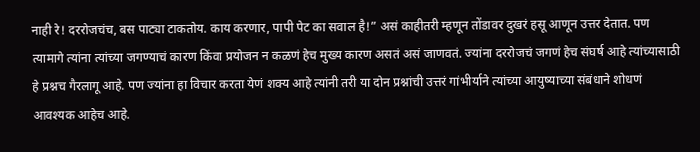नाही रे! दररोजचंच, बस पाट्या टाकतोय. काय करणार, पापी पेट का सवाल है!” असं काहीतरी म्हणून तोंडावर दुखरं हसू आणून उत्तर देतात. पण त्यामागे त्यांना त्यांच्या जगण्याचं कारण किंवा प्रयोजन न कळणं हेच मुख्य कारण असतं असं जाणवतं. ज्यांना दररोजचं जगणं हेच संघर्ष आहे त्यांच्यासाठी हे प्रश्नच गैरलागू आहे. पण ज्यांना हा विचार करता येणं शक्य आहे त्यांनी तरी या दोन प्रश्नांची उत्तरं गांभीर्याने त्यांच्या आयुष्याच्या संबंधाने शोधणं आवश्यक आहेच आहे.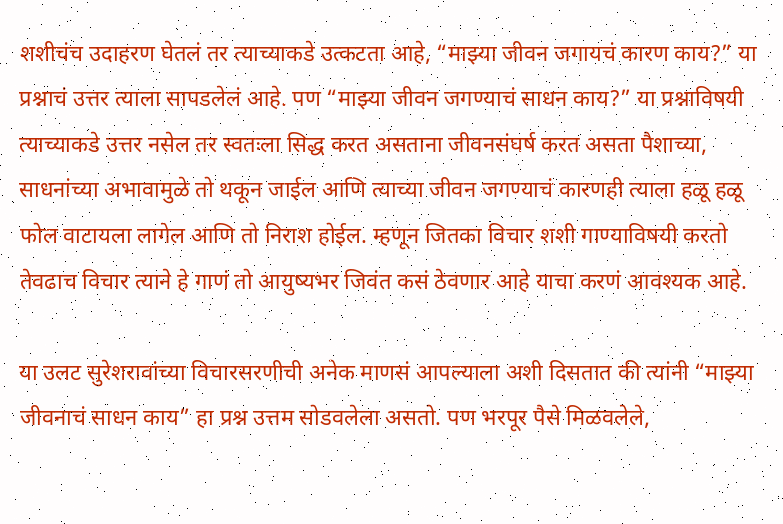शशीचंच उदाहरण घेतलं तर त्याच्याकडे उत्कटता आहे, “माझ्या जीवन जगायचं कारण काय?” या प्रश्नाचं उत्तर त्याला सापडलेलं आहे. पण “माझ्या जीवन जगण्याचं साधन काय?” या प्रश्नाविषयी त्याच्याकडे उत्तर नसेल तर स्वतःला सिद्ध करत असताना जीवनसंघर्ष करत असता पैशाच्या, साधनांच्या अभावामुळे तो थकून जाईल आणि त्याच्या जीवन जगण्याचं कारणही त्याला हळू हळू फोल वाटायला लागेल आणि तो निराश होईल. म्हणून जितका विचार शशी गाण्याविषयी करतो तेवढाच विचार त्याने हे गाणं तो आयुष्यभर जिवंत कसं ठेवणार आहे याचा करणं आवश्यक आहे.

या उलट सुरेशरावांच्या विचारसरणीची अनेक माणसं आपल्याला अशी दिसतात की त्यांनी “माझ्या जीवनाचं साधन काय” हा प्रश्न उत्तम सोडवलेला असतो. पण भरपूर पैसे मिळवलेले,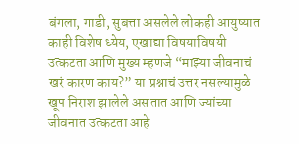बंगला, गाडी, सुबत्ता असलेले लोकही आयुष्यात काही विशेष ध्येय, एखाद्या विषयाविषयी उत्कटता आणि मुख्य म्हणजे “माझ्या जीवनाचं खरं कारण काय?” या प्रश्नाचं उत्तर नसल्यामुळे खूप निराश झालेले असतात आणि ज्यांच्या जीवनात उत्कटता आहे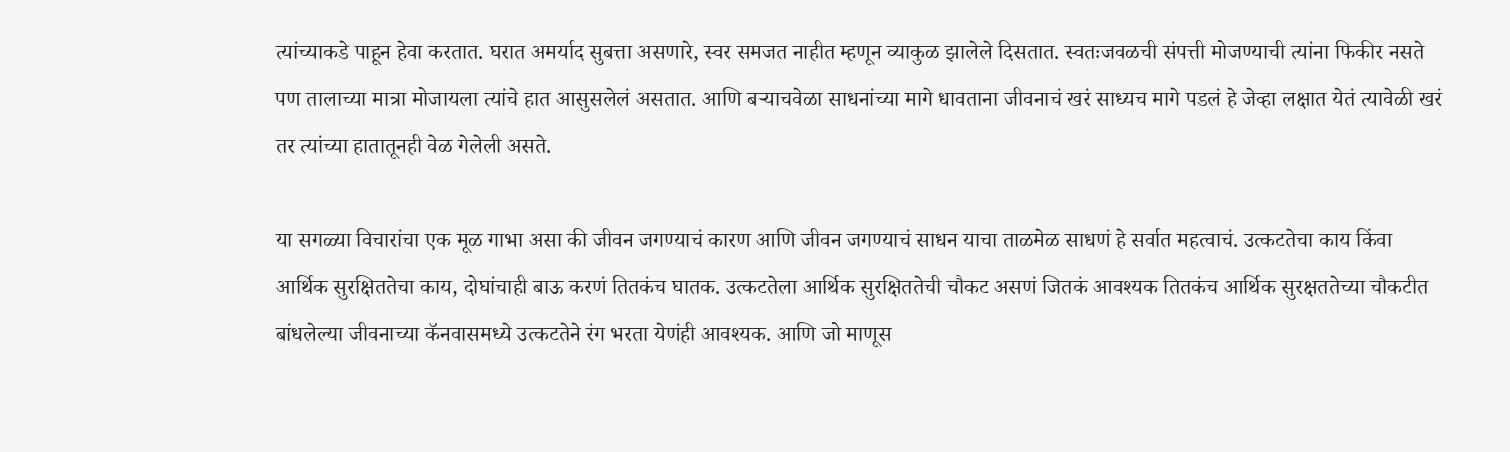त्यांच्याकडे पाहून हेवा करतात. घरात अमर्याद सुबत्ता असणारे, स्वर समजत नाहीत म्हणून व्याकुळ झालेले दिसतात. स्वतःजवळची संपत्ती मोजण्याची त्यांना फिकीर नसते पण तालाच्या मात्रा मोजायला त्यांचे हात आसुसलेलं असतात. आणि बऱ्याचवेळा साधनांच्या मागे धावताना जीवनाचं खरं साध्यच मागे पडलं हे जेव्हा लक्षात येतं त्यावेळी खरं तर त्यांच्या हातातूनही वेळ गेलेली असते.

या सगळ्या विचारांचा एक मूळ गाभा असा की जीवन जगण्याचं कारण आणि जीवन जगण्याचं साधन याचा ताळमेळ साधणं हे सर्वात महत्वाचं. उत्कटतेचा काय किंवा आर्थिक सुरक्षिततेचा काय, दोघांचाही बाऊ करणं तितकंच घातक. उत्कटतेला आर्थिक सुरक्षिततेची चौकट असणं जितकं आवश्यक तितकंच आर्थिक सुरक्षततेच्या चौकटीत बांधलेल्या जीवनाच्या कॅनवासमध्ये उत्कटतेने रंग भरता येणंही आवश्यक. आणि जो माणूस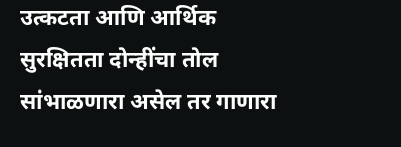उत्कटता आणि आर्थिक सुरक्षितता दोन्हींचा तोल सांभाळणारा असेल तर गाणारा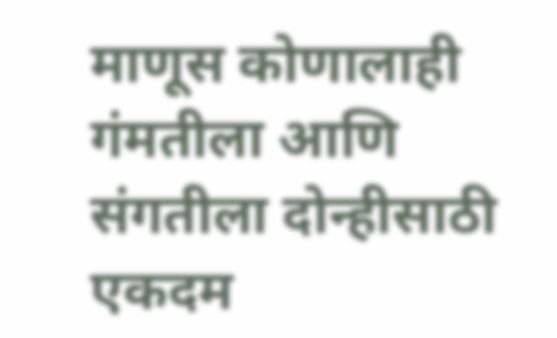माणूस कोणालाही गंमतीला आणि संगतीला दोन्हीसाठी एकदम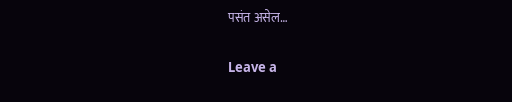पसंत असेल…

Leave a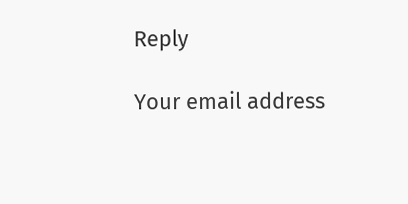Reply

Your email address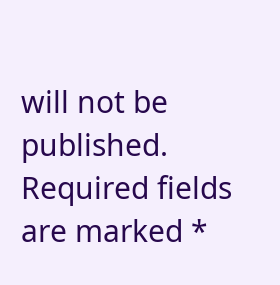will not be published. Required fields are marked *